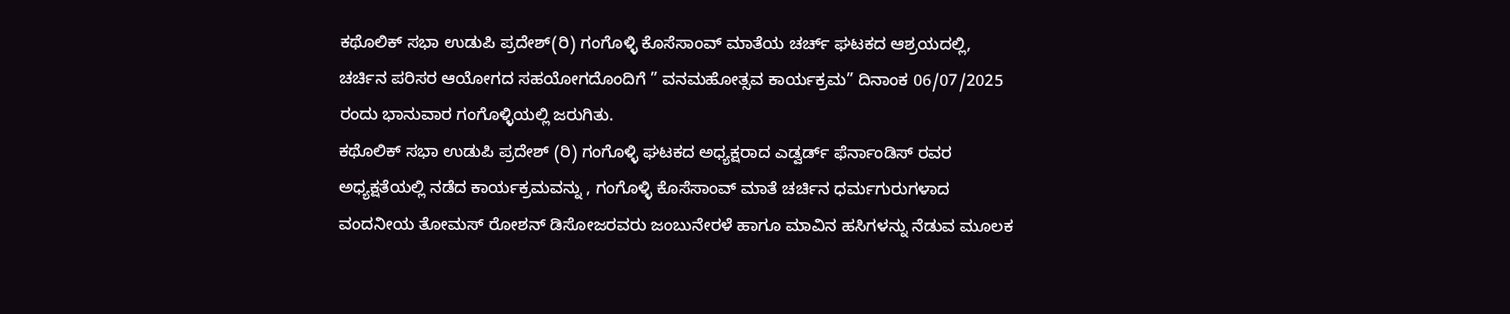ಕಥೊಲಿಕ್ ಸಭಾ ಉಡುಪಿ ಪ್ರದೇಶ್(ರಿ) ಗಂಗೊಳ್ಳಿ ಕೊಸೆಸಾಂವ್ ಮಾತೆಯ ಚರ್ಚ್ ಘಟಕದ ಆಶ್ರಯದಲ್ಲಿ, ಚರ್ಚಿನ ಪರಿಸರ ಆಯೋಗದ ಸಹಯೋಗದೊಂದಿಗೆ ” ವನಮಹೋತ್ಸವ ಕಾರ್ಯಕ್ರಮ” ದಿನಾಂಕ 06/07/2025 ರಂದು ಭಾನುವಾರ ಗಂಗೊಳ್ಳಿಯಲ್ಲಿ ಜರುಗಿತು.
ಕಥೊಲಿಕ್ ಸಭಾ ಉಡುಪಿ ಪ್ರದೇಶ್ (ರಿ) ಗಂಗೊಳ್ಳಿ ಘಟಕದ ಅಧ್ಯಕ್ಷರಾದ ಎಡ್ವರ್ಡ್ ಫೆರ್ನಾಂಡಿಸ್ ರವರ ಅಧ್ಯಕ್ಷತೆಯಲ್ಲಿ ನಡೆದ ಕಾರ್ಯಕ್ರಮವನ್ನು , ಗಂಗೊಳ್ಳಿ ಕೊಸೆಸಾಂವ್ ಮಾತೆ ಚರ್ಚಿನ ಧರ್ಮಗುರುಗಳಾದ ವಂದನೀಯ ತೋಮಸ್ ರೋಶನ್ ಡಿಸೋಜರವರು ಜಂಬುನೇರಳೆ ಹಾಗೂ ಮಾವಿನ ಹಸಿಗಳನ್ನು ನೆಡುವ ಮೂಲಕ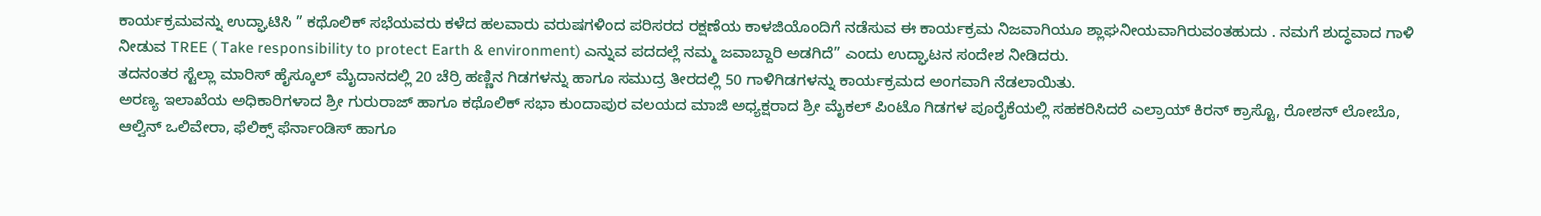ಕಾರ್ಯಕ್ರಮವನ್ನು ಉದ್ಘಾಟಿಸಿ ” ಕಥೊಲಿಕ್ ಸಭೆಯವರು ಕಳೆದ ಹಲವಾರು ವರುಷಗಳಿಂದ ಪರಿಸರದ ರಕ್ಷಣೆಯ ಕಾಳಜಿಯೊಂದಿಗೆ ನಡೆಸುವ ಈ ಕಾರ್ಯಕ್ರಮ ನಿಜವಾಗಿಯೂ ಶ್ಲಾಘನೀಯವಾಗಿರುವಂತಹುದು . ನಮಗೆ ಶುದ್ಧವಾದ ಗಾಳಿ ನೀಡುವ TREE ( Take responsibility to protect Earth & environment) ಎನ್ನುವ ಪದದಲ್ಲೆ ನಮ್ಮ ಜವಾಬ್ದಾರಿ ಅಡಗಿದೆ” ಎಂದು ಉದ್ಘಾಟನ ಸಂದೇಶ ನೀಡಿದರು.
ತದನಂತರ ಸ್ಟೆಲ್ಲಾ ಮಾರಿಸ್ ಹೈಸ್ಕೂಲ್ ಮೈದಾನದಲ್ಲಿ 20 ಚೆರ್ರಿ ಹಣ್ಣಿನ ಗಿಡಗಳನ್ನು ಹಾಗೂ ಸಮುದ್ರ ತೀರದಲ್ಲಿ 50 ಗಾಳಿಗಿಡಗಳನ್ನು ಕಾರ್ಯಕ್ರಮದ ಅಂಗವಾಗಿ ನೆಡಲಾಯಿತು.
ಅರಣ್ಯ ಇಲಾಖೆಯ ಅಧಿಕಾರಿಗಳಾದ ಶ್ರೀ ಗುರುರಾಜ್ ಹಾಗೂ ಕಥೊಲಿಕ್ ಸಭಾ ಕುಂದಾಪುರ ವಲಯದ ಮಾಜಿ ಅಧ್ಯಕ್ಷರಾದ ಶ್ರೀ ಮೈಕಲ್ ಪಿಂಟೊ ಗಿಡಗಳ ಪೂರೈಕೆಯಲ್ಲಿ ಸಹಕರಿಸಿದರೆ ಎಲ್ರಾಯ್ ಕಿರನ್ ಕ್ರಾಸ್ಟೊ, ರೋಶನ್ ಲೋಬೊ, ಆಲ್ವಿನ್ ಒಲಿವೇರಾ, ಫೆಲಿಕ್ಸ್ ಫೆರ್ನಾಂಡಿಸ್ ಹಾಗೂ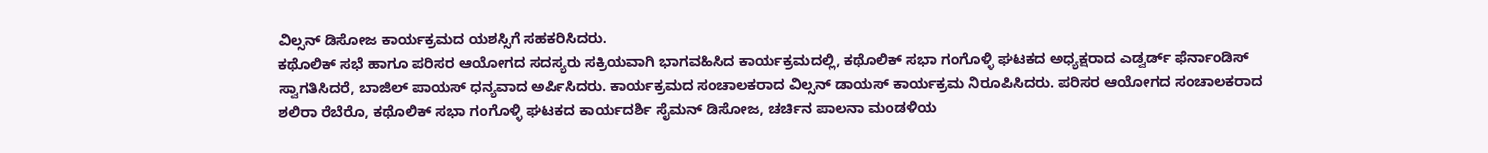ವಿಲ್ಸನ್ ಡಿಸೋಜ ಕಾರ್ಯಕ್ರಮದ ಯಶಸ್ಸಿಗೆ ಸಹಕರಿಸಿದರು.
ಕಥೊಲಿಕ್ ಸಭೆ ಹಾಗೂ ಪರಿಸರ ಆಯೋಗದ ಸದಸ್ಯರು ಸಕ್ರಿಯವಾಗಿ ಭಾಗವಹಿಸಿದ ಕಾರ್ಯಕ್ರಮದಲ್ಲಿ, ಕಥೊಲಿಕ್ ಸಭಾ ಗಂಗೊಳ್ಳಿ ಘಟಕದ ಅಧ್ಯಕ್ಷರಾದ ಎಡ್ವರ್ಡ್ ಫೆರ್ನಾಂಡಿಸ್ ಸ್ವಾಗತಿಸಿದರೆ, ಬಾಜಿಲ್ ಪಾಯಸ್ ಧನ್ಯವಾದ ಅರ್ಪಿಸಿದರು. ಕಾರ್ಯಕ್ರಮದ ಸಂಚಾಲಕರಾದ ವಿಲ್ಸನ್ ಡಾಯಸ್ ಕಾರ್ಯಕ್ರಮ ನಿರೂಪಿಸಿದರು. ಪರಿಸರ ಆಯೋಗದ ಸಂಚಾಲಕರಾದ ಶಲಿರಾ ರೆಬೆರೊ, ಕಥೊಲಿಕ್ ಸಭಾ ಗಂಗೊಳ್ಳಿ ಘಟಕದ ಕಾರ್ಯದರ್ಶಿ ಸೈಮನ್ ಡಿಸೋಜ, ಚರ್ಚಿನ ಪಾಲನಾ ಮಂಡಳಿಯ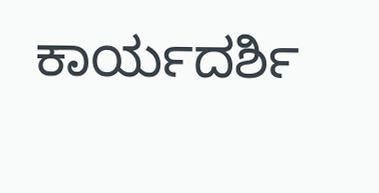ಕಾರ್ಯದರ್ಶಿ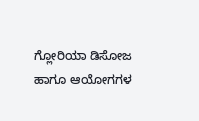ಗ್ಲೋರಿಯಾ ಡಿಸೋಜ ಹಾಗೂ ಆಯೋಗಗಳ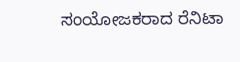ಸಂಯೋಜಕರಾದ ರೆನಿಟಾ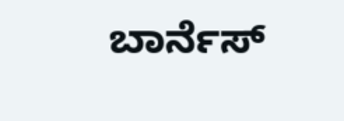ಬಾರ್ನೆಸ್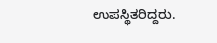ಉಪಸ್ಥಿತರಿದ್ದರು.